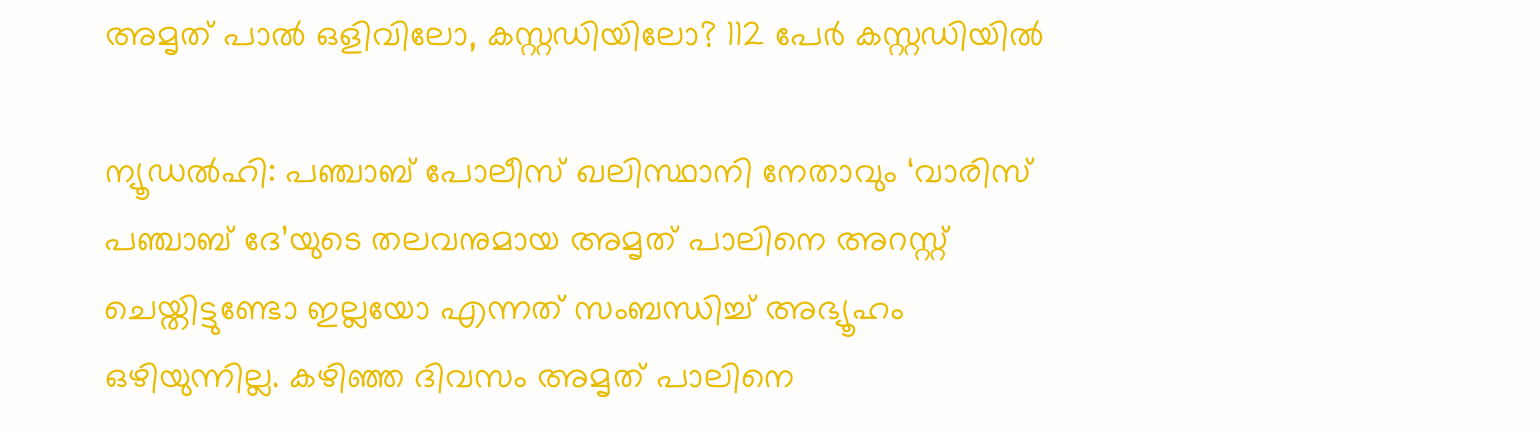അമൃത് പാല്‍ ഒളിവിലോ, കസ്റ്റഡിയിലോ? 112 പേര്‍ കസ്റ്റഡിയില്‍

ന്യൂഡല്‍ഹി: പഞ്ചാബ് പോലീസ് ഖലിസ്ഥാനി നേതാവും ‘വാരിസ് പഞ്ചാബ് ദേ’യുടെ തലവനുമായ അമൃത് പാലിനെ അറസ്റ്റ് ചെയ്തിട്ടുണ്ടോ ഇല്ലയോ എന്നത് സംബന്ധിച്ച് അഭ്യൂഹം ഒഴിയുന്നില്ല. കഴിഞ്ഞ ദിവസം അമൃത് പാലിനെ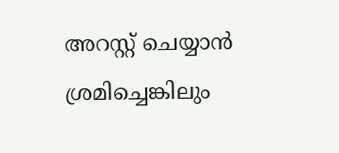അറസ്റ്റ് ചെയ്യാന്‍ ശ്രമിച്ചെങ്കിലും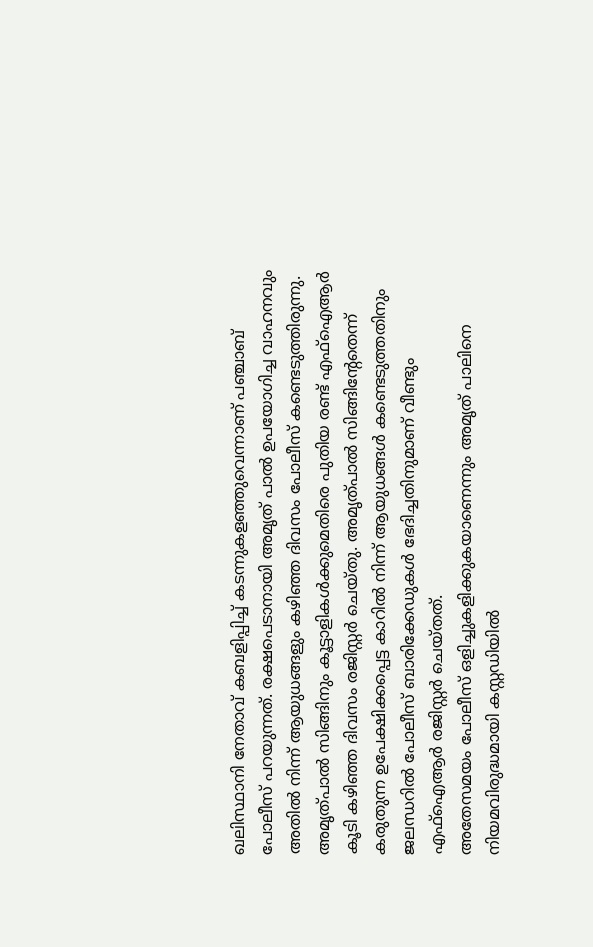ഖലിസ്ഥാനി നേതാവ് കബളിപ്പിച്ച് കടന്നുകളഞ്ഞുവെന്നാണ് പഞ്ചാബ് പോലീസ് പറയുന്നത്. രക്ഷപെടാനായി അമൃത് പാല്‍ ഉപയോഗിച്ച വാഹനവും അതില്‍ നിന്ന് ആയുധങ്ങളും കഴിഞ്ഞ ദിവസം പോലീസ് കണ്ടെടുത്തിരുന്നു. അമൃത്പാല്‍ സിങ്ങിനും കൂട്ടാളികള്‍ക്കുമെതിരെ പുതിയ രണ്ട് എഫ്ഐആര്‍ കൂടി കഴിഞ്ഞ ദിവസം രജിസ്റ്റര്‍ ചെയ്തു. അമൃത്പാല്‍ സിങ്ങിന്റേതെന്ന് കരുതുന്ന ഉപേക്ഷിക്കപ്പെട്ട കാറില്‍ നിന്ന് ആയുധങ്ങള്‍ കണ്ടെടുത്തതിനും ജലന്ധറില്‍ പോലീസ് ബാരിക്കേഡുകള്‍ ഭേദിച്ചതിനുമാണ് വീണ്ടും എഫ്ഐആര്‍ രജിസ്റ്റര്‍ ചെയ്തത്.
അതേസമയം പോലീസ് ഒളിച്ചുകളിക്കുകയാണെന്നും അമൃത് പാലിനെ നിയമവിരുദ്ധമായി കസ്റ്റഡിയില്‍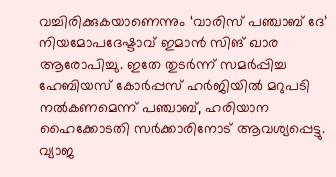വച്ചിരിക്കുകയാണെന്നും ‘വാരിസ് പഞ്ചാബ് ദേ’ നിയമോപദേഷ്ടാവ് ഇമാന്‍ സിങ് ഖാര ആരോപിച്ചു. ഇതേ തുടര്‍ന്ന് സമര്‍പ്പിച്ച ഹേബിയസ് കോര്‍പ്പസ് ഹര്‍ജിയില്‍ മറുപടി നല്‍കണമെന്ന് പഞ്ചാബ്, ഹരിയാന ഹൈക്കോടതി സര്‍ക്കാരിനോട് ആവശ്യപ്പെട്ടു. വ്യാജ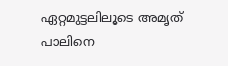ഏറ്റമുട്ടലിലൂടെ അമൃത് പാലിനെ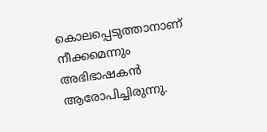കൊലപ്പെടുത്താനാണ് നീക്കമെന്നും അഭിഭാഷകന്‍ ആരോപിച്ചിരുന്നു.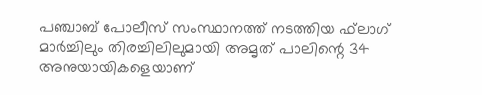പഞ്ചാബ് പോലീസ് സംസ്ഥാനത്ത് നടത്തിയ ഫ്‌ലാഗ് മാര്‍ച്ചിലും തിരച്ചിലിലുമായി അമൃത് പാലിന്റെ 34 അനുയായികളെയാണ്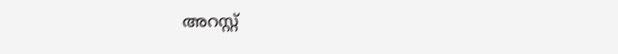അറസ്റ്റ്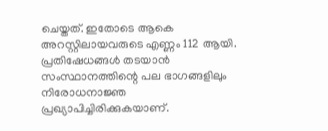ചെയ്തത്. ഇതോടെ ആകെ അറസ്റ്റിലായവരുടെ എണ്ണം 112 ആയി. പ്രതിഷേധങ്ങള്‍ തടയാന്‍ സംസ്ഥാനത്തിന്റെ പല ഭാഗങ്ങളിലും നിരോധനാജ്ഞ പ്രഖ്യാപിച്ചിരിക്കുകയാണ്.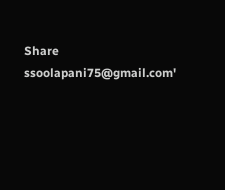Share
ssoolapani75@gmail.com'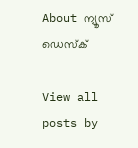About ന്യൂസ് ഡെസ്ക്

View all posts by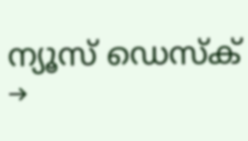ന്യൂസ് ഡെസ്ക് →